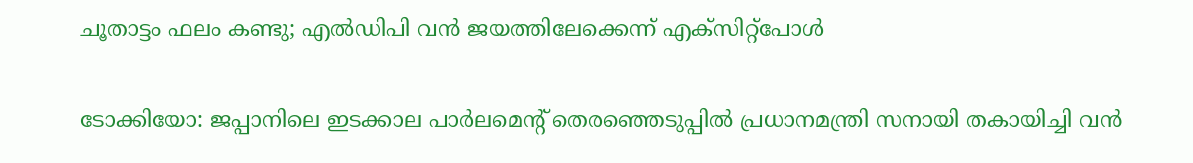ചൂതാട്ടം ഫലം കണ്ടു; എൽഡിപി വൻ ജയത്തിലേക്കെന്ന് എക്‌സിറ്റ്‌പോള്‍

ടോക്കിയോ: ജപ്പാനിലെ ഇടക്കാല പാർലമെന്‍റ് തെരഞ്ഞെടുപ്പിൽ പ്രധാനമന്ത്രി സനായി തകായിച്ചി വൻ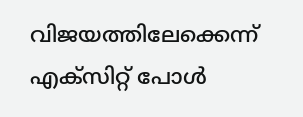വിജയത്തിലേക്കെന്ന് എക്സിറ്റ് പോൾ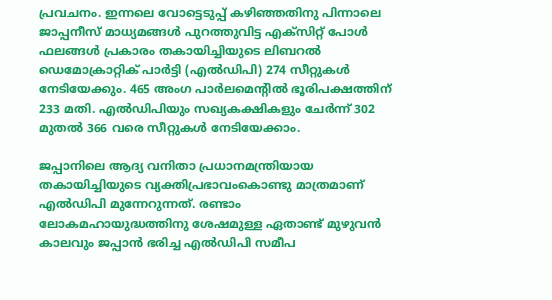പ്രവചനം. ഇന്നലെ വോട്ടെടുപ്പ് കഴിഞ്ഞതിനു പിന്നാലെ ജാപ്പനീസ് മാധ്യമങ്ങൾ പുറത്തുവിട്ട എക്സിറ്റ് പോൾ ഫലങ്ങൾ പ്രകാരം തകായിച്ചിയുടെ ലിബറൽ ഡെമോക്രാറ്റിക് പാർട്ടി (എൽഡിപി) 274 സീറ്റുകൾ നേടിയേക്കും. 465 അംഗ പാർലമെന്‍റിൽ ഭൂരിപക്ഷത്തിന് 233 മതി. എൽഡിപിയും സഖ്യകക്ഷികളും ചേർന്ന് 302 മുതൽ 366 വരെ സീറ്റുകൾ നേടിയേക്കാം.

ജപ്പാനിലെ ആദ്യ വനിതാ പ്രധാനമന്ത്രിയായ തകായിച്ചിയുടെ വ്യക്തിപ്രഭാവംകൊണ്ടു മാത്രമാണ് എൽഡിപി മുന്നേറുന്നത്. രണ്ടാം ലോകമഹായുദ്ധത്തിനു ശേഷമുള്ള ഏതാണ്ട് മുഴുവൻ കാലവും ജപ്പാൻ ഭരിച്ച എൽഡിപി സമീപ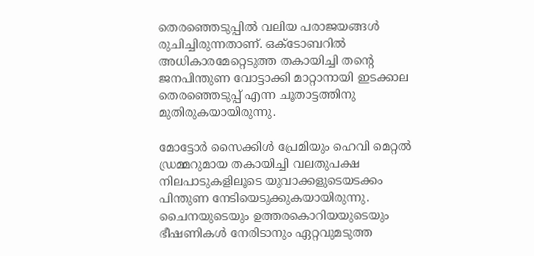തെരഞ്ഞെടുപ്പിൽ വലിയ പരാജയങ്ങൾ രുചിച്ചിരുന്നതാണ്. ഒക്‌ടോബറിൽ അധികാരമേറ്റെടുത്ത തകായിച്ചി തന്‍റെ ജനപിന്തുണ വോട്ടാക്കി മാറ്റാനായി ഇടക്കാല തെരഞ്ഞെടുപ്പ് എന്ന ചൂതാട്ടത്തിനു മുതിരുകയായിരുന്നു.

മോട്ടോർ സൈക്കിൾ പ്രേമിയും ഹെവി മെറ്റൽ ഡ്രമ്മറുമായ തകായിച്ചി വലതുപക്ഷ നിലപാടുകളിലൂടെ യുവാക്കളുടെയടക്കം പിന്തുണ നേടിയെടുക്കുകയായിരുന്നു. ചൈനയുടെയും ഉത്തരകൊറിയയുടെയും ഭീഷണികൾ നേരിടാനും ഏറ്റവുമടുത്ത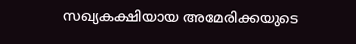സഖ്യകക്ഷിയായ അമേരിക്കയുടെ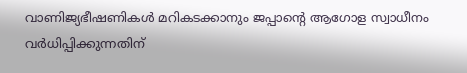വാണിജ്യഭീഷണികൾ മറികടക്കാനും ജപ്പാന്‍റെ ആഗോള സ്വാധീനം വർധിപ്പിക്കുന്നതിന്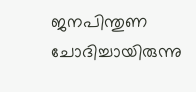ജനപിന്തുണ ചോദിച്ചായിരുന്നു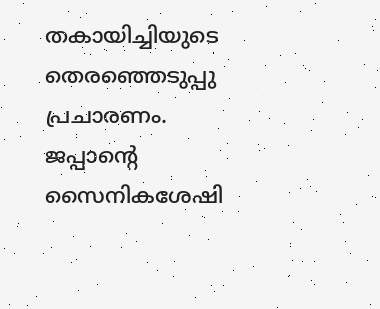തകായിച്ചിയുടെ തെരഞ്ഞെടുപ്പു പ്രചാരണം. ജപ്പാന്‍റെ സൈനികശേഷി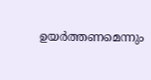ഉയർത്തണമെന്നും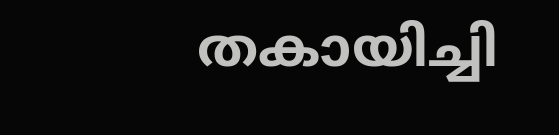തകായിച്ചി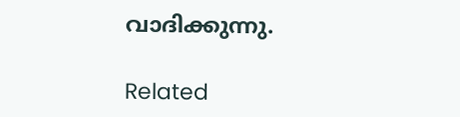വാദിക്കുന്നു.

Related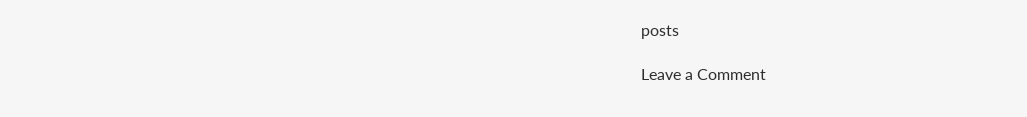posts

Leave a Comment